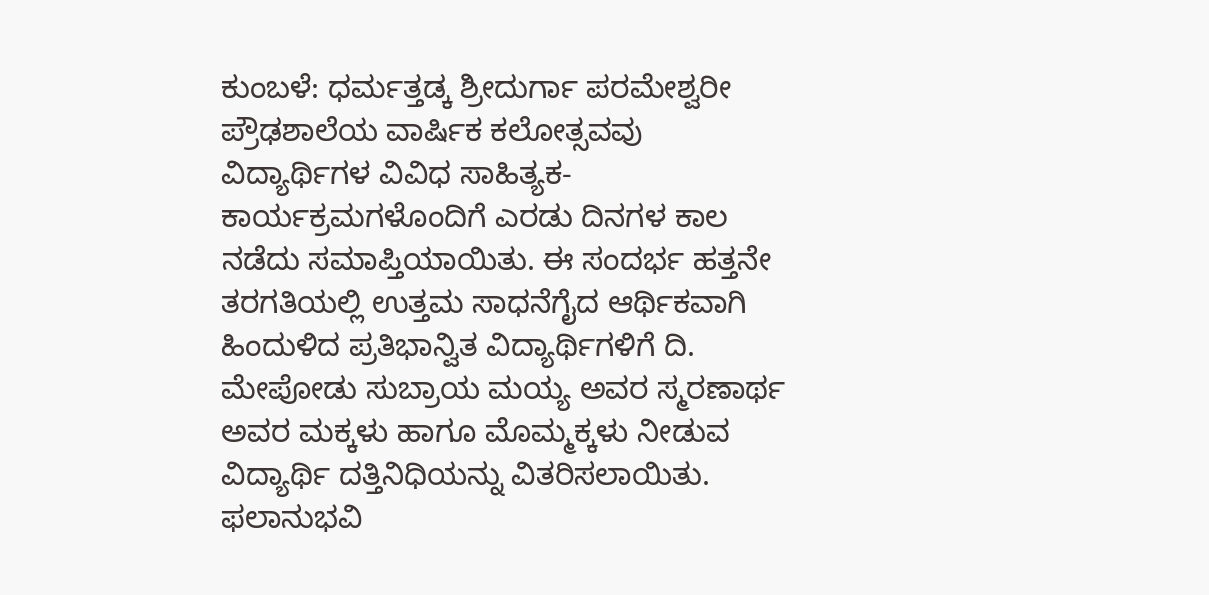ಕುಂಬಳೆ: ಧರ್ಮತ್ತಡ್ಕ ಶ್ರೀದುರ್ಗಾ ಪರಮೇಶ್ವರೀ ಪ್ರೌಢಶಾಲೆಯ ವಾರ್ಷಿಕ ಕಲೋತ್ಸವವು ವಿದ್ಯಾರ್ಥಿಗಳ ವಿವಿಧ ಸಾಹಿತ್ಯಕ- ಕಾರ್ಯಕ್ರಮಗಳೊಂದಿಗೆ ಎರಡು ದಿನಗಳ ಕಾಲ ನಡೆದು ಸಮಾಪ್ತಿಯಾಯಿತು. ಈ ಸಂದರ್ಭ ಹತ್ತನೇ ತರಗತಿಯಲ್ಲಿ ಉತ್ತಮ ಸಾಧನೆಗೈದ ಆರ್ಥಿಕವಾಗಿ ಹಿಂದುಳಿದ ಪ್ರತಿಭಾನ್ವಿತ ವಿದ್ಯಾರ್ಥಿಗಳಿಗೆ ದಿ. ಮೇಪೋಡು ಸುಬ್ರಾಯ ಮಯ್ಯ ಅವರ ಸ್ಮರಣಾರ್ಥ ಅವರ ಮಕ್ಕಳು ಹಾಗೂ ಮೊಮ್ಮಕ್ಕಳು ನೀಡುವ ವಿದ್ಯಾರ್ಥಿ ದತ್ತಿನಿಧಿಯನ್ನು ವಿತರಿಸಲಾಯಿತು. ಫಲಾನುಭವಿ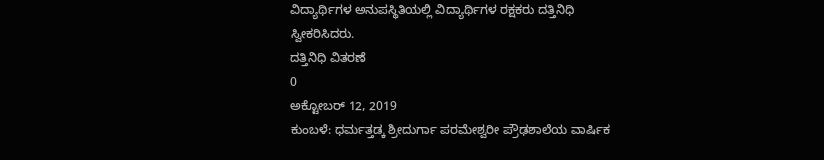ವಿದ್ಯಾರ್ಥಿಗಳ ಅನುಪಸ್ಥಿತಿಯಲ್ಲಿ ವಿದ್ಯಾರ್ಥಿಗಳ ರಕ್ಷಕರು ದತ್ತಿನಿಧಿ ಸ್ವೀಕರಿಸಿದರು.
ದತ್ತಿನಿಧಿ ವಿತರಣೆ
0
ಅಕ್ಟೋಬರ್ 12, 2019
ಕುಂಬಳೆ: ಧರ್ಮತ್ತಡ್ಕ ಶ್ರೀದುರ್ಗಾ ಪರಮೇಶ್ವರೀ ಪ್ರೌಢಶಾಲೆಯ ವಾರ್ಷಿಕ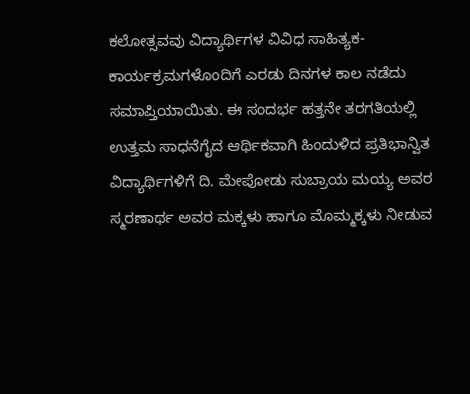ಕಲೋತ್ಸವವು ವಿದ್ಯಾರ್ಥಿಗಳ ವಿವಿಧ ಸಾಹಿತ್ಯಕ- ಕಾರ್ಯಕ್ರಮಗಳೊಂದಿಗೆ ಎರಡು ದಿನಗಳ ಕಾಲ ನಡೆದು ಸಮಾಪ್ತಿಯಾಯಿತು. ಈ ಸಂದರ್ಭ ಹತ್ತನೇ ತರಗತಿಯಲ್ಲಿ ಉತ್ತಮ ಸಾಧನೆಗೈದ ಆರ್ಥಿಕವಾಗಿ ಹಿಂದುಳಿದ ಪ್ರತಿಭಾನ್ವಿತ ವಿದ್ಯಾರ್ಥಿಗಳಿಗೆ ದಿ. ಮೇಪೋಡು ಸುಬ್ರಾಯ ಮಯ್ಯ ಅವರ ಸ್ಮರಣಾರ್ಥ ಅವರ ಮಕ್ಕಳು ಹಾಗೂ ಮೊಮ್ಮಕ್ಕಳು ನೀಡುವ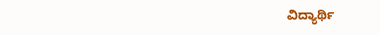ವಿದ್ಯಾರ್ಥಿ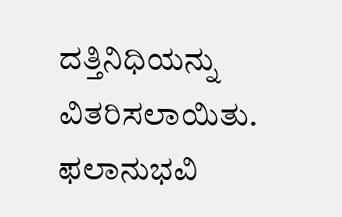ದತ್ತಿನಿಧಿಯನ್ನು ವಿತರಿಸಲಾಯಿತು. ಫಲಾನುಭವಿ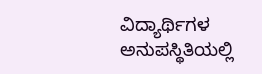ವಿದ್ಯಾರ್ಥಿಗಳ ಅನುಪಸ್ಥಿತಿಯಲ್ಲಿ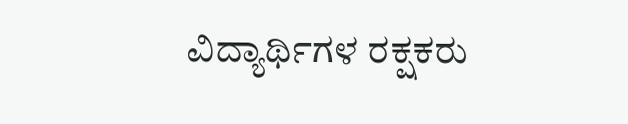ವಿದ್ಯಾರ್ಥಿಗಳ ರಕ್ಷಕರು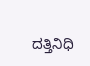ದತ್ತಿನಿಧಿ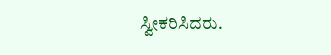ಸ್ವೀಕರಿಸಿದರು.